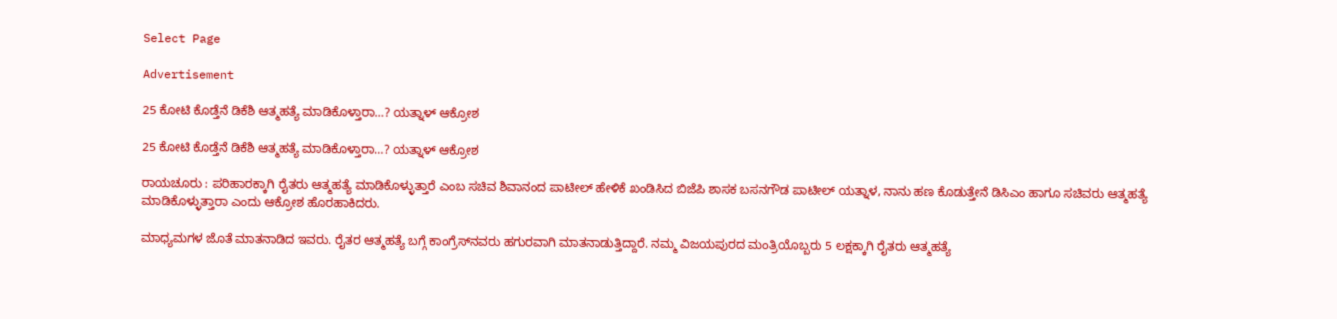Select Page

Advertisement

25 ಕೋಟಿ ಕೊಡ್ತೆನೆ ಡಿಕೆಶಿ ಆತ್ಮಹತ್ಯೆ ಮಾಡಿಕೊಳ್ತಾರಾ…? ಯತ್ನಾಳ್ ಆಕ್ರೋಶ

25 ಕೋಟಿ ಕೊಡ್ತೆನೆ ಡಿಕೆಶಿ ಆತ್ಮಹತ್ಯೆ ಮಾಡಿಕೊಳ್ತಾರಾ…? ಯತ್ನಾಳ್ ಆಕ್ರೋಶ

ರಾಯಚೂರು : ಪರಿಹಾರಕ್ಕಾಗಿ ರೈತರು ಆತ್ಮಹತ್ಯೆ ಮಾಡಿಕೊಳ್ಳುತ್ತಾರೆ ಎಂಬ ಸಚಿವ ಶಿವಾನಂದ ಪಾಟೀಲ್ ಹೇಳಿಕೆ ಖಂಡಿಸಿದ ಬಿಜೆಪಿ ಶಾಸಕ ಬಸನಗೌಡ ಪಾಟೀಲ್ ಯತ್ನಾಳ, ನಾನು ಹಣ ಕೊಡುತ್ತೇನೆ ಡಿಸಿಎಂ ಹಾಗೂ ಸಚಿವರು ಆತ್ಮಹತ್ಯೆ ಮಾಡಿಕೊಳ್ಳುತ್ತಾರಾ ಎಂದು ಆಕ್ರೋಶ ಹೊರಹಾಕಿದರು.

ಮಾಧ್ಯಮಗಳ ಜೊತೆ ಮಾತನಾಡಿದ ಇವರು. ರೈತರ ಆತ್ಮಹತ್ಯೆ ಬಗ್ಗೆ ಕಾಂಗ್ರೆಸ್‌ನವರು ಹಗುರವಾಗಿ ಮಾತನಾಡುತ್ತಿದ್ದಾರೆ. ನಮ್ಮ ವಿಜಯಪುರದ ಮಂತ್ರಿಯೊಬ್ಬರು 5 ಲಕ್ಷಕ್ಕಾಗಿ ರೈತರು ಆತ್ಮಹತ್ಯೆ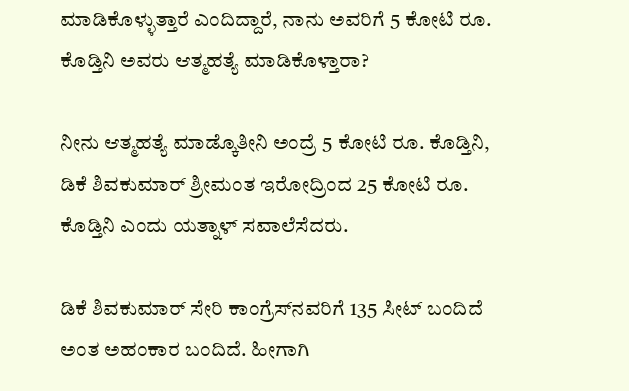ಮಾಡಿಕೊಳ್ಳುತ್ತಾರೆ ಎಂದಿದ್ದಾರೆ, ನಾನು ಅವರಿಗೆ 5 ಕೋಟಿ ರೂ. ಕೊಡ್ತಿನಿ ಅವರು ಆತ್ಮಹತ್ಯೆ ಮಾಡಿಕೊಳ್ತಾರಾ?

ನೀನು ಆತ್ಮಹತ್ಯೆ ಮಾಡ್ಕೊತೀನಿ ಅಂದ್ರೆ 5 ಕೋಟಿ ರೂ. ಕೊಡ್ತಿನಿ, ಡಿಕೆ ಶಿವಕುಮಾರ್‌ ಶ್ರೀಮಂತ ಇರೋದ್ರಿಂದ 25 ಕೋಟಿ ರೂ. ಕೊಡ್ತಿನಿ ಎಂದು ಯತ್ನಾಳ್ ಸವಾಲೆಸೆದರು.

ಡಿಕೆ ಶಿವಕುಮಾರ್‌ ಸೇರಿ ಕಾಂಗ್ರೆಸ್‌ನವರಿಗೆ 135 ಸೀಟ್ ಬಂದಿದೆ ಅಂತ ಅಹಂಕಾರ ಬಂದಿದೆ. ಹೀಗಾಗಿ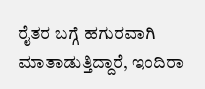ರೈತರ ಬಗ್ಗೆ ಹಗುರವಾಗಿ ಮಾತಾಡುತ್ತಿದ್ದಾರೆ, ಇಂದಿರಾ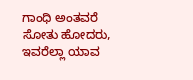ಗಾಂಧಿ ಅಂತವರೆ ಸೋತು ಹೋದರು, ಇವರೆಲ್ಲಾ ಯಾವ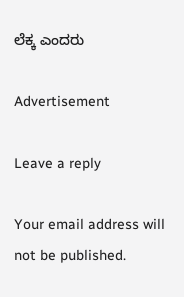ಲೆಕ್ಕ ಎಂದರು

Advertisement

Leave a reply

Your email address will not be published.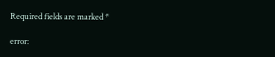Required fields are marked *

error: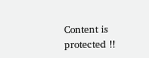Content is protected !!